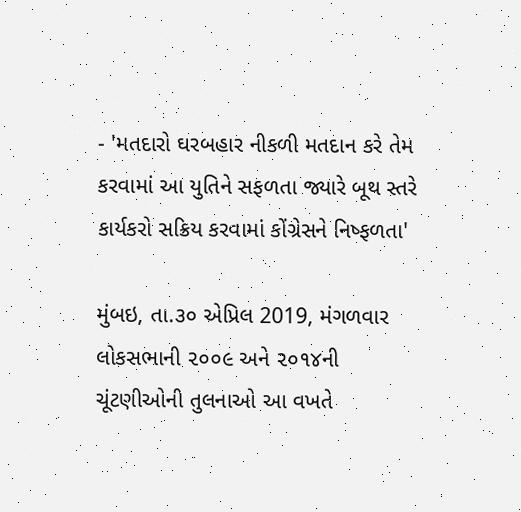- 'મતદારો ઘરબહાર નીકળી મતદાન કરે તેમ કરવામાં આ યુતિને સફળતા જ્યારે બૂથ સ્તરે કાર્યકરો સક્રિય કરવામાં કોંગ્રેસને નિષ્ફળતા'

મુંબઇ, તા.૩૦ એપ્રિલ 2019, મંગળવાર
લોકસભાની ૨૦૦૯ અને ૨૦૧૪ની ચૂંટણીઓની તુલનાઓ આ વખતે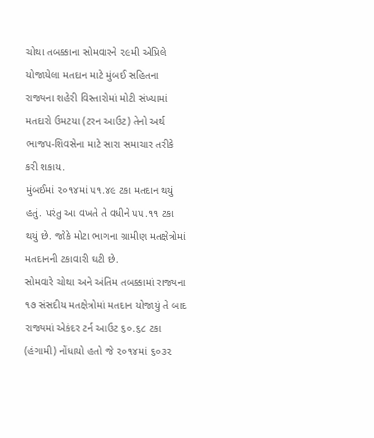ચોથા તબક્કાના સોમવારને ૨૯મી એપ્રિલે યોજાયેલા મતદાન માટે મુંબઈ સહિતના રાજ્યના શહેરી વિસ્તારોમાં મોટી સંખ્યામાં મતદારો ઉમટયા (ટરન આઉટ) તેનો અર્થ ભાજપ-શિવસેના માટે સારા સમાચાર તરીકે કરી શકાય.
મુંબઈમાં ૨૦૧૪માં ૫૧.૪૯ ટકા મતદાન થયું હતું. પરંતુ આ વખતે તે વધીને ૫૫.૧૧ ટકા થયું છે. જોકે મોટા ભાગના ગ્રામીણ મતક્ષેત્રોમાં મતદાનની ટકાવારી ઘટી છે.
સોમવારે ચોથા અને અંતિમ તબક્કામાં રાજ્યના ૧૭ સંસદીય મતક્ષેત્રોમાં મતદાન યોજાયું તે બાદ રાજ્યમાં એકંદર ટર્ન આઉટ ૬૦.૬૮ ટકા (હંગામી) નોંધાયો હતો જે ૨૦૧૪માં ૬૦૩૨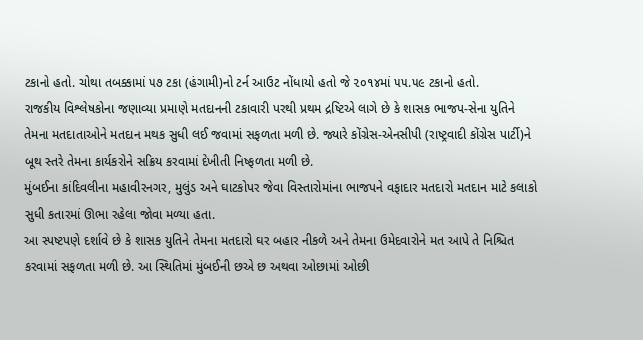ટકાનો હતો. ચોથા તબક્કામાં ૫૭ ટકા (હંગામી)નો ટર્ન આઉટ નોંધાયો હતો જે ૨૦૧૪માં ૫૫.૫૯ ટકાનો હતો.
રાજકીય વિશ્લેષકોના જણાવ્યા પ્રમાણે મતદાનની ટકાવારી પરથી પ્રથમ દ્રષ્ટિએ લાગે છે કે શાસક ભાજપ-સેના યુતિને તેમના મતદાતાઓને મતદાન મથક સુધી લઈ જવામાં સફળતા મળી છે. જ્યારે કોંગ્રેસ-એનસીપી (રાષ્ટ્રવાદી કોંગ્રેસ પાર્ટી)ને બૂથ સ્તરે તેમના કાર્યકરોને સક્રિય કરવામાં દેખીતી નિષ્ફળતા મળી છે.
મુંબઈના કાંદિવલીના મહાવીરનગર, મુલુંડ અને ઘાટકોપર જેવા વિસ્તારોમાંના ભાજપને વફાદાર મતદારો મતદાન માટે કલાકો સુધી કતારમાં ઊભા રહેલા જોવા મળ્યા હતા.
આ સ્પષ્ટપણે દર્શાવે છે કે શાસક યુતિને તેમના મતદારો ઘર બહાર નીકળે અને તેમના ઉમેદવારોને મત આપે તે નિશ્ચિત કરવામાં સફળતા મળી છે. આ સ્થિતિમાં મુંબઈની છએ છ અથવા ઓછામાં ઓછી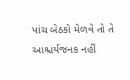પાંચ બેઠકો મેળવે તો તે આશ્ચર્યજનક નહીં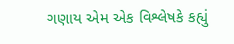ગણાય એમ એક વિશ્લેષકે કહ્યું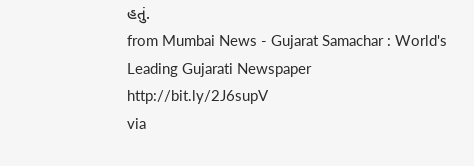હતું.
from Mumbai News - Gujarat Samachar : World's Leading Gujarati Newspaper http://bit.ly/2J6supV
via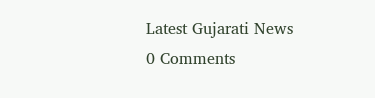Latest Gujarati News
0 Comments